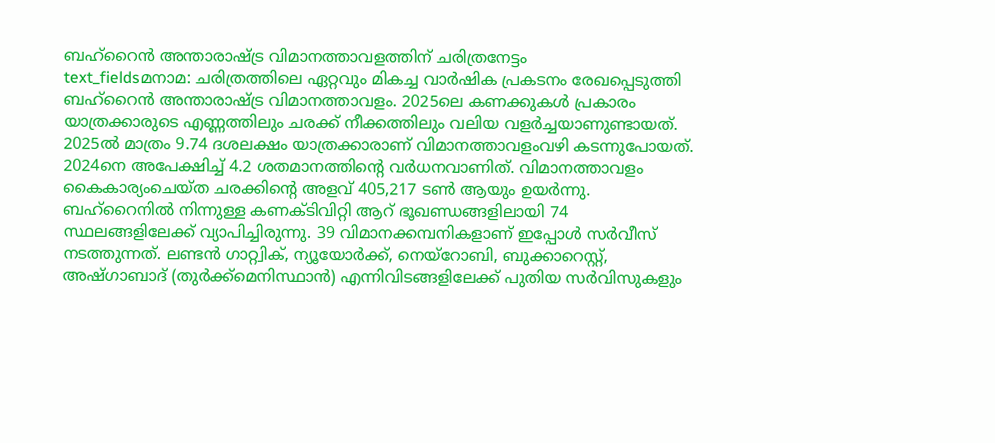ബഹ്റൈൻ അന്താരാഷ്ട്ര വിമാനത്താവളത്തിന് ചരിത്രനേട്ടം
text_fieldsമനാമ: ചരിത്രത്തിലെ ഏറ്റവും മികച്ച വാർഷിക പ്രകടനം രേഖപ്പെടുത്തി ബഹ്റൈൻ അന്താരാഷ്ട്ര വിമാനത്താവളം. 2025ലെ കണക്കുകൾ പ്രകാരം യാത്രക്കാരുടെ എണ്ണത്തിലും ചരക്ക് നീക്കത്തിലും വലിയ വളർച്ചയാണുണ്ടായത്. 2025ൽ മാത്രം 9.74 ദശലക്ഷം യാത്രക്കാരാണ് വിമാനത്താവളംവഴി കടന്നുപോയത്. 2024നെ അപേക്ഷിച്ച് 4.2 ശതമാനത്തിന്റെ വർധനവാണിത്. വിമാനത്താവളം കൈകാര്യംചെയ്ത ചരക്കിന്റെ അളവ് 405,217 ടൺ ആയും ഉയർന്നു. ബഹ്റൈനിൽ നിന്നുള്ള കണക്ടിവിറ്റി ആറ് ഭൂഖണ്ഡങ്ങളിലായി 74 സ്ഥലങ്ങളിലേക്ക് വ്യാപിച്ചിരുന്നു. 39 വിമാനക്കമ്പനികളാണ് ഇപ്പോൾ സർവീസ് നടത്തുന്നത്. ലണ്ടൻ ഗാറ്റ്വിക്, ന്യൂയോർക്ക്, നെയ്റോബി, ബുക്കാറെസ്റ്റ്, അഷ്ഗാബാദ് (തുർക്ക്മെനിസ്ഥാൻ) എന്നിവിടങ്ങളിലേക്ക് പുതിയ സർവിസുകളും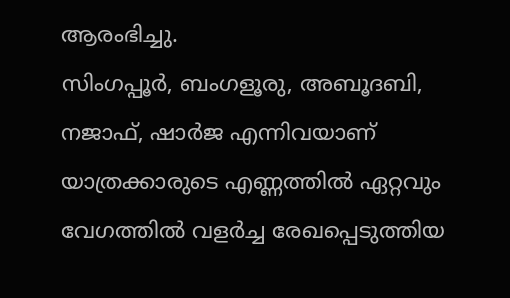ആരംഭിച്ചു.
സിംഗപ്പൂർ, ബംഗളൂരു, അബൂദബി, നജാഫ്, ഷാർജ എന്നിവയാണ് യാത്രക്കാരുടെ എണ്ണത്തിൽ ഏറ്റവും വേഗത്തിൽ വളർച്ച രേഖപ്പെടുത്തിയ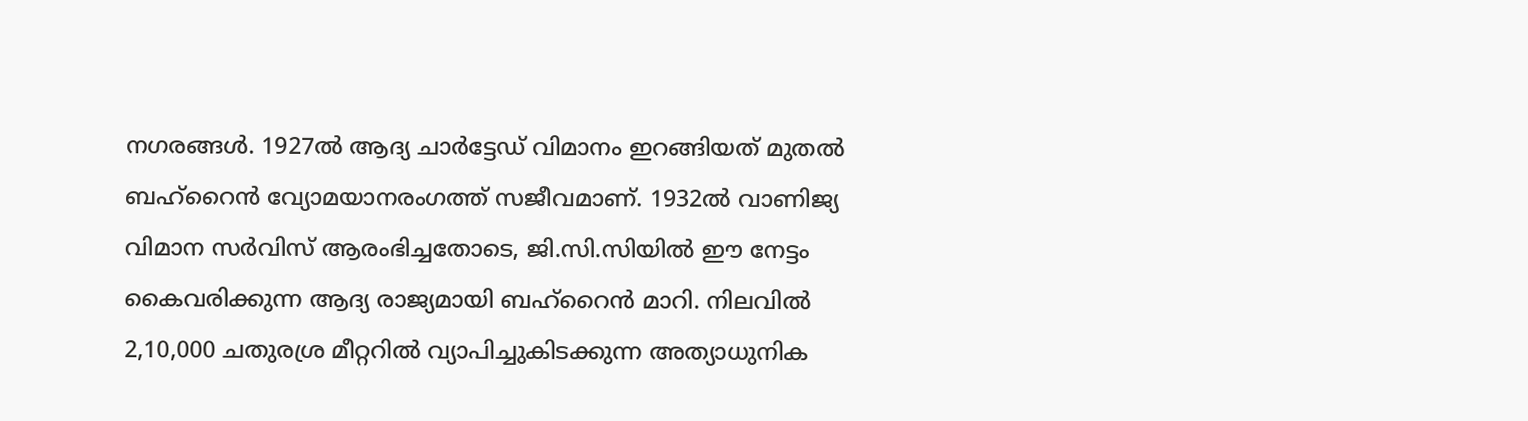നഗരങ്ങൾ. 1927ൽ ആദ്യ ചാർട്ടേഡ് വിമാനം ഇറങ്ങിയത് മുതൽ ബഹ്റൈൻ വ്യോമയാനരംഗത്ത് സജീവമാണ്. 1932ൽ വാണിജ്യ വിമാന സർവിസ് ആരംഭിച്ചതോടെ, ജി.സി.സിയിൽ ഈ നേട്ടം കൈവരിക്കുന്ന ആദ്യ രാജ്യമായി ബഹ്റൈൻ മാറി. നിലവിൽ 2,10,000 ചതുരശ്ര മീറ്ററിൽ വ്യാപിച്ചുകിടക്കുന്ന അത്യാധുനിക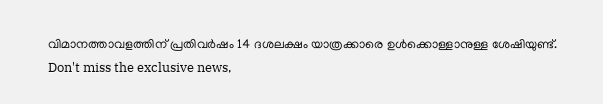വിമാനത്താവളത്തിന് പ്രതിവർഷം 14 ദശലക്ഷം യാത്രക്കാരെ ഉൾക്കൊള്ളാനുള്ള ശേഷിയുണ്ട്.
Don't miss the exclusive news,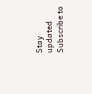Stay updated
Subscribe to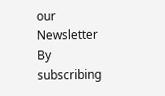our Newsletter
By subscribing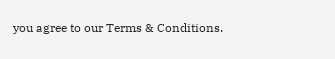you agree to our Terms & Conditions.